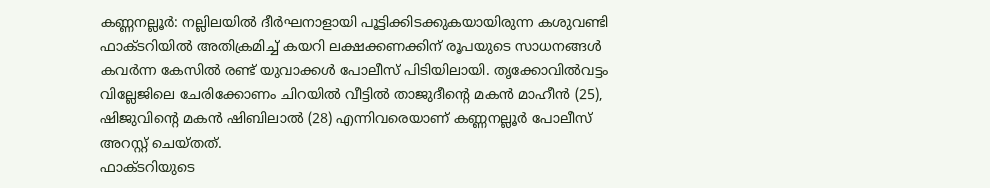കണ്ണനല്ലൂർ: നല്ലിലയിൽ ദീർഘനാളായി പൂട്ടിക്കിടക്കുകയായിരുന്ന കശുവണ്ടി ഫാക്ടറിയിൽ അതിക്രമിച്ച് കയറി ലക്ഷക്കണക്കിന് രൂപയുടെ സാധനങ്ങൾ കവർന്ന കേസിൽ രണ്ട് യുവാക്കൾ പോലീസ് പിടിയിലായി. തൃക്കോവിൽവട്ടം വില്ലേജിലെ ചേരിക്കോണം ചിറയിൽ വീട്ടിൽ താജുദീന്റെ മകൻ മാഹീൻ (25), ഷിജുവിന്റെ മകൻ ഷിബിലാൽ (28) എന്നിവരെയാണ് കണ്ണനല്ലൂർ പോലീസ് അറസ്റ്റ് ചെയ്തത്.
ഫാക്ടറിയുടെ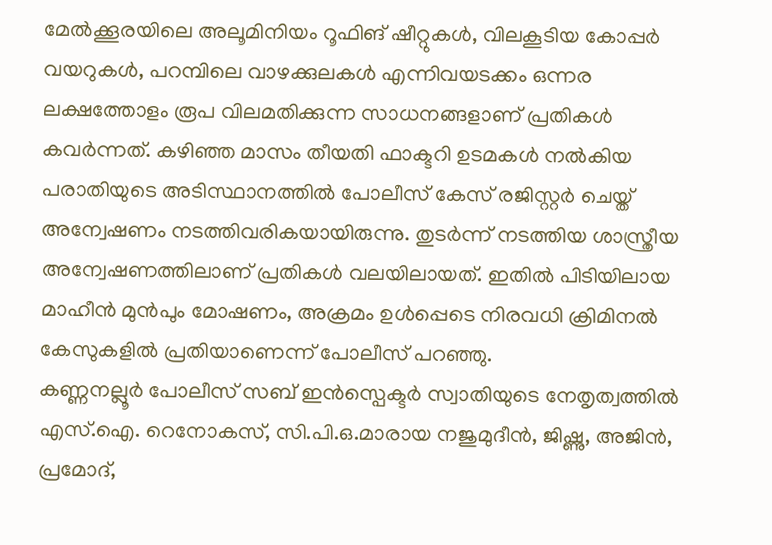മേൽക്കൂരയിലെ അലൂമിനിയം റൂഫിങ് ഷീറ്റുകൾ, വിലകൂടിയ കോപ്പർ വയറുകൾ, പറമ്പിലെ വാഴക്കുലകൾ എന്നിവയടക്കം ഒന്നര ലക്ഷത്തോളം രൂപ വിലമതിക്കുന്ന സാധനങ്ങളാണ് പ്രതികൾ കവർന്നത്. കഴിഞ്ഞ മാസം തീയതി ഫാക്ടറി ഉടമകൾ നൽകിയ പരാതിയുടെ അടിസ്ഥാനത്തിൽ പോലീസ് കേസ് രജിസ്റ്റർ ചെയ്ത് അന്വേഷണം നടത്തിവരികയായിരുന്നു. തുടർന്ന് നടത്തിയ ശാസ്ത്രീയ അന്വേഷണത്തിലാണ് പ്രതികൾ വലയിലായത്. ഇതിൽ പിടിയിലായ മാഹീൻ മുൻപും മോഷണം, അക്രമം ഉൾപ്പെടെ നിരവധി ക്രിമിനൽ കേസുകളിൽ പ്രതിയാണെന്ന് പോലീസ് പറഞ്ഞു.
കണ്ണനല്ലൂർ പോലീസ് സബ് ഇൻസ്പെക്ടർ സ്വാതിയുടെ നേതൃത്വത്തിൽ എസ്.ഐ. റെനോകസ്, സി.പി.ഒ.മാരായ നജുമുദീൻ, ജിഷ്ണു, അജിൻ, പ്രമോദ്,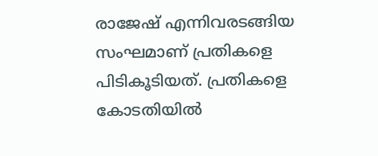രാജേഷ് എന്നിവരടങ്ങിയ സംഘമാണ് പ്രതികളെ പിടികൂടിയത്. പ്രതികളെ കോടതിയിൽ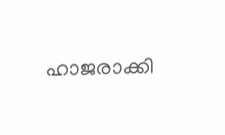ഹാജരാക്കി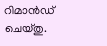റിമാൻഡ് ചെയ്തു.